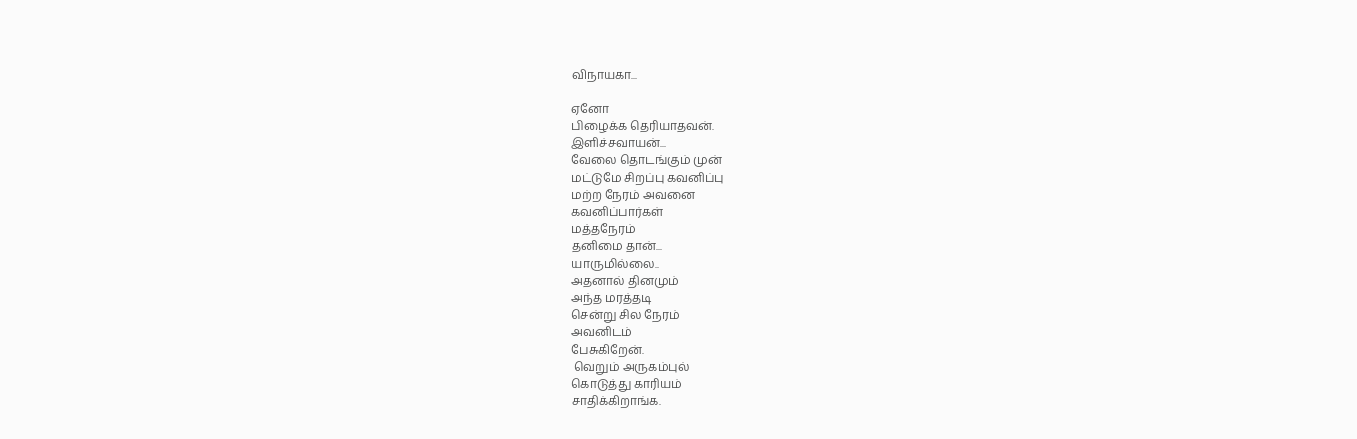விநாயகா...

ஏனோ
பிழைக்க தெரியாதவன்.
இளிச்சவாயன்...
வேலை தொடங்கும் முன்
மட்டுமே சிறப்பு கவனிப்பு
மற்ற நேரம் அவனை
கவனிப்பார்கள்
மத்தநேரம்
தனிமை தான்...
யாருமில்லை..
அதனால் தினமும்
அந்த மரத்தடி
சென்று சில நேரம்
அவனிடம்
பேசுகிறேன்.
 வெறும் அருகம்புல்
கொடுத்து காரியம்
சாதிக்கிறாங்க.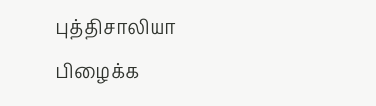புத்திசாலியா
பிழைக்க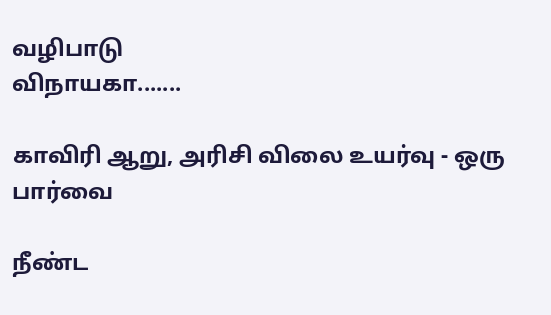வழிபாடு
விநாயகா.......

காவிரி ஆறு, அரிசி விலை உயர்வு - ஒரு பார்வை

நீண்ட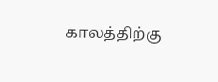காலத்திற்கு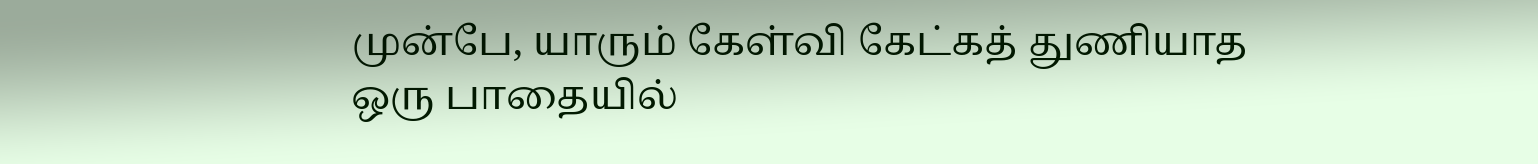முன்பே, யாரும் கேள்வி கேட்கத் துணியாத ஒரு பாதையில்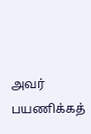அவர் பயணிக்கத்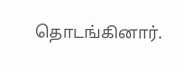தொடங்கினார்.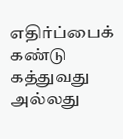எதிர்ப்பைக் கண்டு கத்துவது அல்லது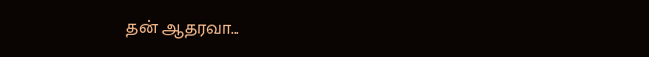தன் ஆதரவா...